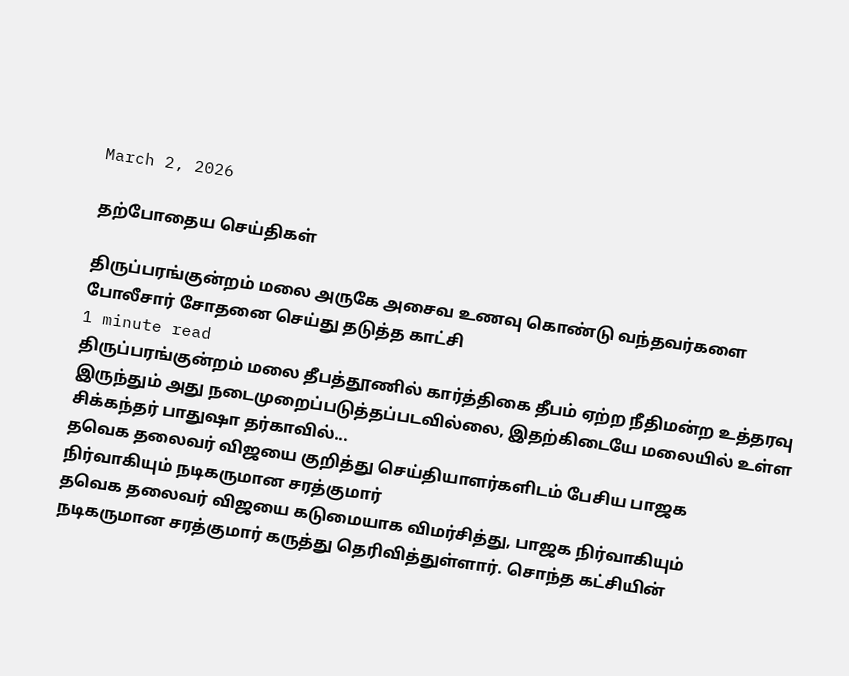March 2, 2026

தற்போதைய செய்திகள்

திருப்பரங்குன்றம் மலை அருகே அசைவ உணவு கொண்டு வந்தவர்களை போலீசார் சோதனை செய்து தடுத்த காட்சி
1 minute read
திருப்பரங்குன்றம் மலை தீபத்தூணில் கார்த்திகை தீபம் ஏற்ற நீதிமன்ற உத்தரவு இருந்தும் அது நடைமுறைப்படுத்தப்படவில்லை, இதற்கிடையே மலையில் உள்ள சிக்கந்தர் பாதுஷா தர்காவில்...
தவெக தலைவர் விஜயை குறித்து செய்தியாளர்களிடம் பேசிய பாஜக நிர்வாகியும் நடிகருமான சரத்குமார்
தவெக தலைவர் விஜயை கடுமையாக விமர்சித்து, பாஜக நிர்வாகியும் நடிகருமான சரத்குமார் கருத்து தெரிவித்துள்ளார். சொந்த கட்சியின்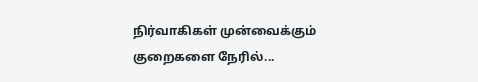நிர்வாகிகள் முன்வைக்கும் குறைகளை நேரில்...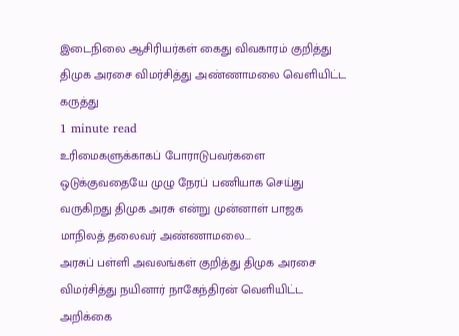இடைநிலை ஆசிரியர்கள் கைது விவகாரம் குறித்து திமுக அரசை விமர்சித்து அண்ணாமலை வெளியிட்ட கருத்து
1 minute read
உரிமைகளுக்காகப் போராடுபவர்களை ஒடுக்குவதையே முழு நேரப் பணியாக செய்து வருகிறது திமுக அரசு என்று முன்னாள் பாஜக மாநிலத் தலைவர் அண்ணாமலை...
அரசுப் பள்ளி அவலங்கள் குறித்து திமுக அரசை விமர்சித்து நயினார் நாகேந்திரன் வெளியிட்ட அறிக்கை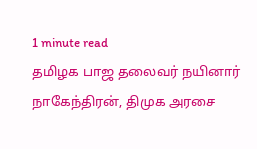1 minute read
தமிழக பாஜ தலைவர் நயினார் நாகேந்திரன், திமுக அரசை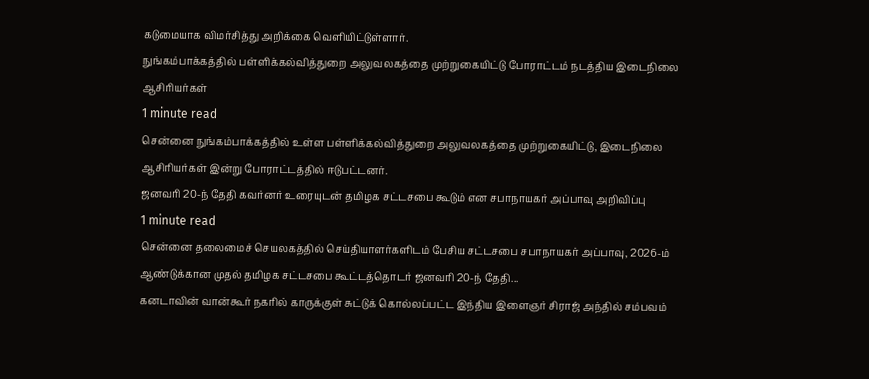கடுமையாக விமர்சித்து அறிக்கை வெளியிட்டுள்ளார்.
நுங்கம்பாக்கத்தில் பள்ளிக்கல்வித்துறை அலுவலகத்தை முற்றுகையிட்டு போராட்டம் நடத்திய இடைநிலை ஆசிரியர்கள்
1 minute read
சென்னை நுங்கம்பாக்கத்தில் உள்ள பள்ளிக்கல்வித்துறை அலுவலகத்தை முற்றுகையிட்டு, இடைநிலை ஆசிரியர்கள் இன்று போராட்டத்தில் ஈடுபட்டனர்.
ஜனவரி 20-ந் தேதி கவர்னர் உரையுடன் தமிழக சட்டசபை கூடும் என சபாநாயகர் அப்பாவு அறிவிப்பு
1 minute read
சென்னை தலைமைச் செயலகத்தில் செய்தியாளர்களிடம் பேசிய சட்டசபை சபாநாயகர் அப்பாவு, 2026-ம் ஆண்டுக்கான முதல் தமிழக சட்டசபை கூட்டத்தொடர் ஜனவரி 20-ந் தேதி...
கனடாவின் வான்கூர் நகரில் காருக்குள் சுட்டுக் கொல்லப்பட்ட இந்திய இளைஞர் சிராஜ் அந்தில் சம்பவம்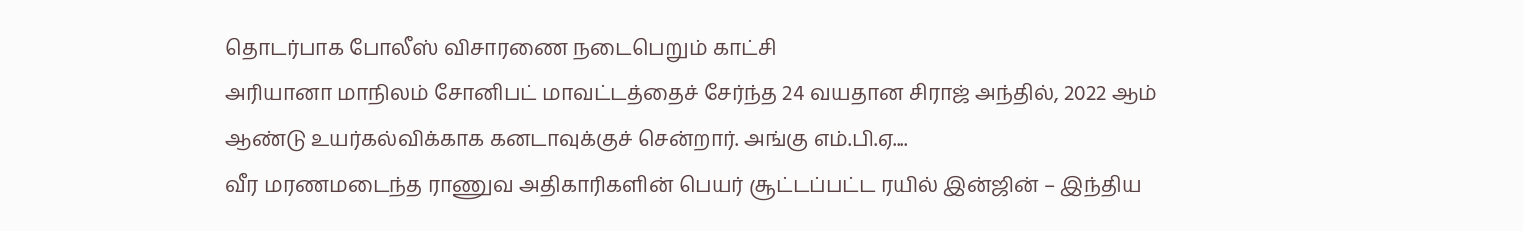தொடர்பாக போலீஸ் விசாரணை நடைபெறும் காட்சி
அரியானா மாநிலம் சோனிபட் மாவட்டத்தைச் சேர்ந்த 24 வயதான சிராஜ் அந்தில், 2022 ஆம் ஆண்டு உயர்கல்விக்காக கனடாவுக்குச் சென்றார். அங்கு எம்.பி.ஏ....
வீர மரணமடைந்த ராணுவ அதிகாரிகளின் பெயர் சூட்டப்பட்ட ரயில் இன்ஜின் – இந்திய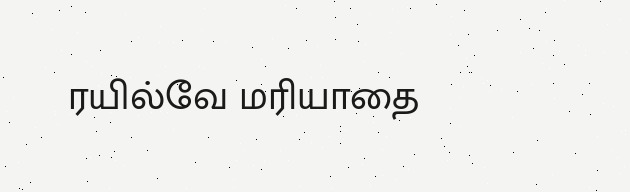ரயில்வே மரியாதை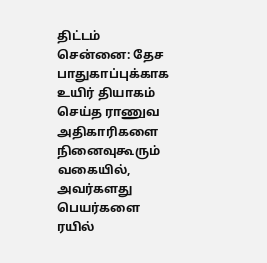திட்டம்
சென்னை: தேச பாதுகாப்புக்காக உயிர் தியாகம் செய்த ராணுவ அதிகாரிகளை நினைவுகூரும் வகையில், அவர்களது பெயர்களை ரயில்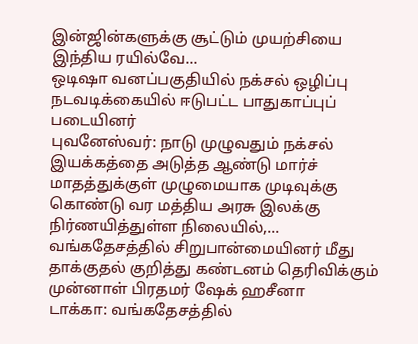இன்ஜின்களுக்கு சூட்டும் முயற்சியை இந்திய ரயில்வே...
ஒடிஷா வனப்பகுதியில் நக்சல் ஒழிப்பு நடவடிக்கையில் ஈடுபட்ட பாதுகாப்புப் படையினர்
புவனேஸ்வர்: நாடு முழுவதும் நக்சல் இயக்கத்தை அடுத்த ஆண்டு மார்ச் மாதத்துக்குள் முழுமையாக முடிவுக்கு கொண்டு வர மத்திய அரசு இலக்கு நிர்ணயித்துள்ள நிலையில்,...
வங்கதேசத்தில் சிறுபான்மையினர் மீது தாக்குதல் குறித்து கண்டனம் தெரிவிக்கும் முன்னாள் பிரதமர் ஷேக் ஹசீனா
டாக்கா: வங்கதேசத்தில்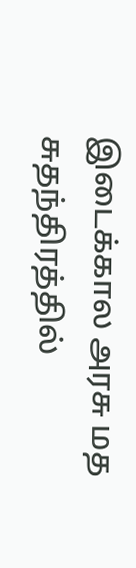இடைக்கால அரசு மத சுதந்திரத்தில்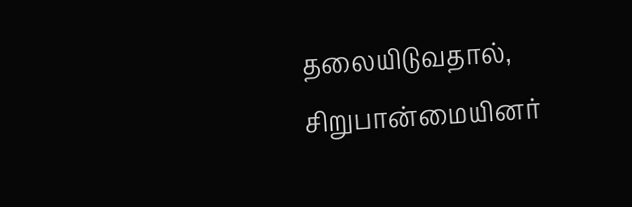தலையிடுவதால், சிறுபான்மையினர்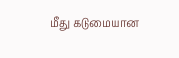மீது கடுமையான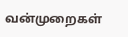வன்முறைகள்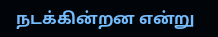நடக்கின்றன என்று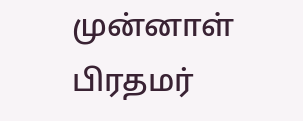முன்னாள் பிரதமர்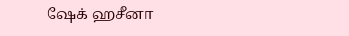ஷேக் ஹசீனா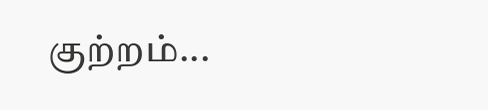குற்றம்...